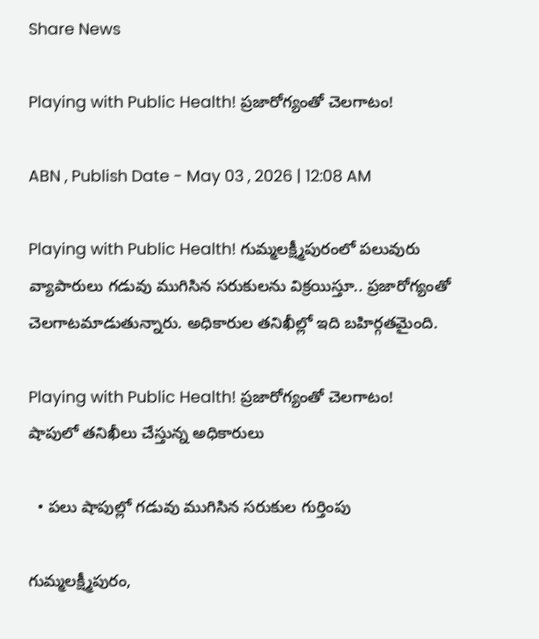Share News

Playing with Public Health! ప్రజారోగ్యంతో చెలగాటం!

ABN , Publish Date - May 03 , 2026 | 12:08 AM

Playing with Public Health! గుమ్మలక్ష్మీపురంలో పలువురు వ్యాపారులు గడువు ముగిసిన సరుకులను విక్రయిస్తూ.. ప్రజారోగ్యంతో చెలగాటమాడుతున్నారు. అధికారుల తనిఖీల్లో ఇది బహిర్గతమైంది.

Playing with Public Health! ప్రజారోగ్యంతో చెలగాటం!
షాపులో తనిఖీలు చేస్తున్న అధికారులు

  • పలు షాపుల్లో గడువు ముగిసిన సరుకుల గుర్తింపు

గుమ్మలక్ష్మీపురం,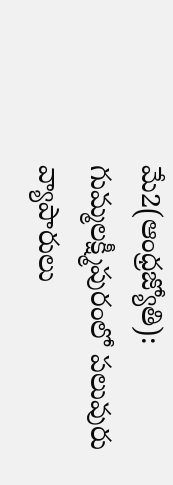మే2(ఆంధ్రజ్యోతి): గుమ్మలక్ష్మీపురంలో పలువురు వ్యాపారులు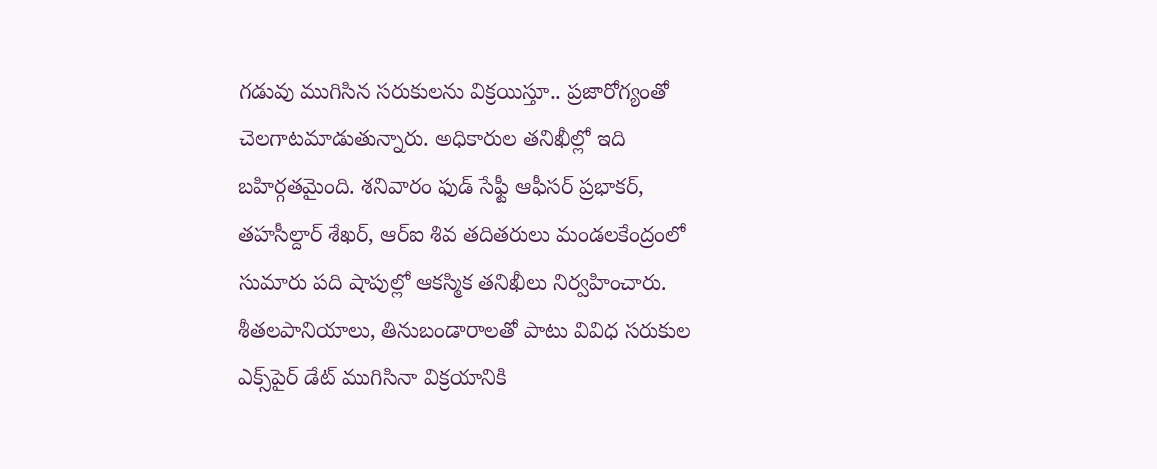గడువు ముగిసిన సరుకులను విక్రయిస్తూ.. ప్రజారోగ్యంతో చెలగాటమాడుతున్నారు. అధికారుల తనిఖీల్లో ఇది బహిర్గతమైంది. శనివారం ఫుడ్‌ సేఫ్టీ ఆఫీసర్‌ ప్రభాకర్‌, తహసీల్దార్‌ శేఖర్‌, ఆర్‌ఐ శివ తదితరులు మండలకేంద్రంలో సుమారు పది షాపుల్లో ఆకస్మిక తనిఖీలు నిర్వహించారు. శీతలపానియాలు, తినుబండారాలతో పాటు వివిధ సరుకుల ఎక్స్‌పైర్‌ డేట్‌ ముగిసినా విక్రయానికి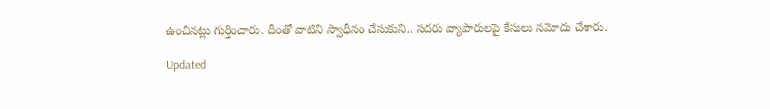ఉంచినట్లు గుర్తించారు. దీంతో వాటిని స్వాధీనం చేసుకుని.. సదరు వ్యాపారులపై కేసులు నమోదు చేశారు.

Updated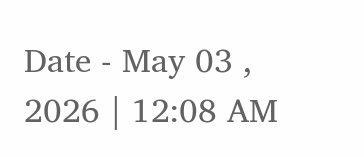Date - May 03 , 2026 | 12:08 AM